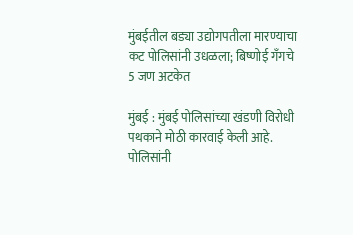मुंबईतील बड्या उद्योगपतीला मारण्याचा कट पोलिसांनी उधळला; बिष्णोई गँगचे 5 जण अटकेत

मुंबई : मुंबई पोलिसांच्या खंडणी विरोधी पथकाने मोठी कारवाई केली आहे. पोलिसांनी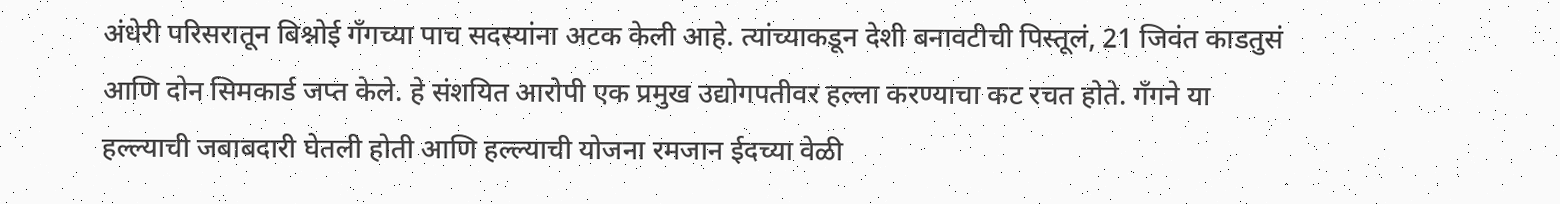अंधेरी परिसरातून बिश्नोई गँगच्या पाच सदस्यांना अटक केली आहे. त्यांच्याकडून देशी बनावटीची पिस्तूलं, 21 जिवंत काडतुसं आणि दोन सिमकार्ड जप्त केले. हे संशयित आरोपी एक प्रमुख उद्योगपतीवर हल्ला करण्याचा कट रचत होते. गँगने या हल्ल्याची जबाबदारी घेतली होती आणि हल्ल्याची योजना रमजान ईदच्या वेळी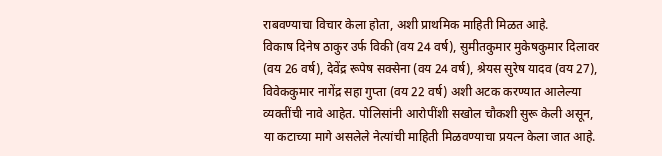राबवण्याचा विचार केला होता, अशी प्राथमिक माहिती मिळत आहे.
विकाष दिनेष ठाकुर उर्फ विकी (वय 24 वर्ष), सुमीतकुमार मुकेषकुमार दिलावर (वय 26 वर्ष), देवेंद्र रूपेष सक्सेना (वय 24 वर्ष), श्रेयस सुरेष यादव (वय 27), विवेककुमार नागेंद्र सहा गुप्ता (वय 22 वर्ष) अशी अटक करण्यात आलेल्या व्यक्तींची नावे आहेत. पोलिसांनी आरोपींशी सखोल चौकशी सुरू केली असून, या कटाच्या मागे असलेले नेत्यांची माहिती मिळवण्याचा प्रयत्न केला जात आहे.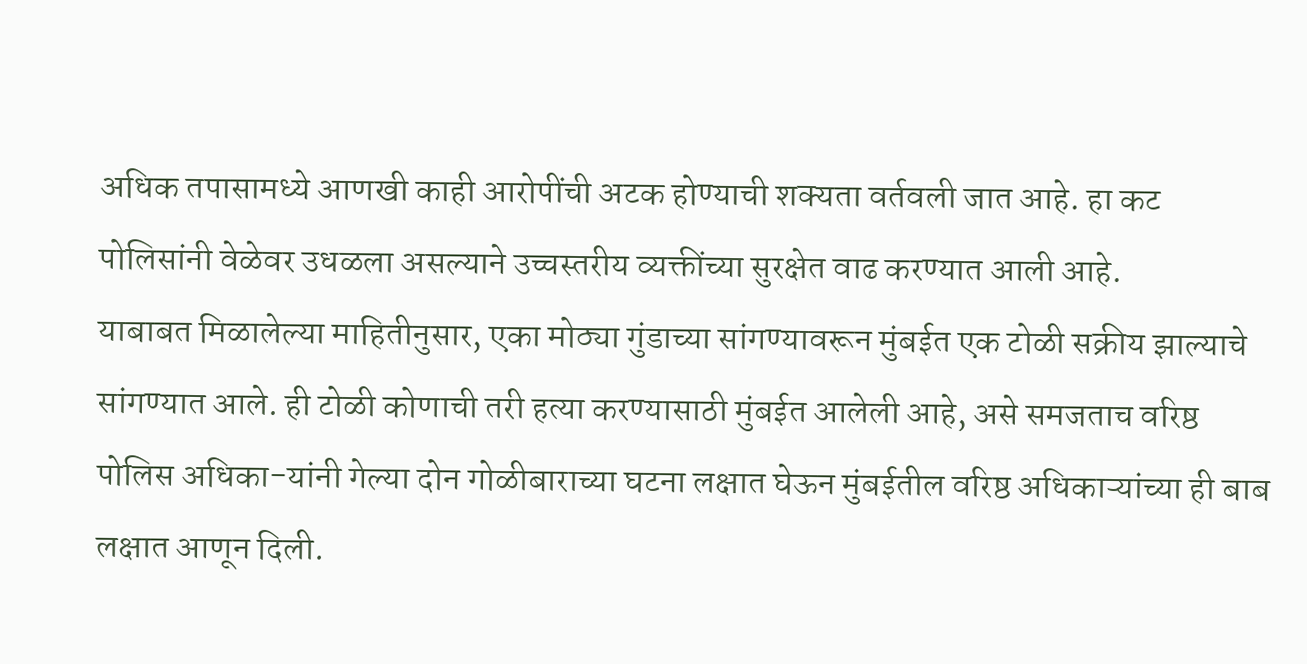अधिक तपासामध्ये आणखी काही आरोपींची अटक होण्याची शक्यता वर्तवली जात आहे. हा कट पोलिसांनी वेळेवर उधळला असल्याने उच्चस्तरीय व्यक्तींच्या सुरक्षेत वाढ करण्यात आली आहे.
याबाबत मिळालेल्या माहितीनुसार, एका मोठ्या गुंडाच्या सांगण्यावरून मुंबईत एक टोळी सक्रीय झाल्याचे सांगण्यात आले. ही टोळी कोणाची तरी हत्या करण्यासाठी मुंबईत आलेली आहे, असे समजताच वरिष्ठ पोलिस अधिका-यांनी गेल्या दोन गोळीबाराच्या घटना लक्षात घेऊन मुंबईतील वरिष्ठ अधिकाऱ्यांच्या ही बाब लक्षात आणून दिली.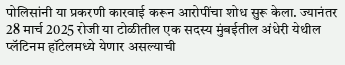पोलिसांनी या प्रकरणी कारवाई करून आरोपींचा शोध सुरू केला. ज्यानंतर 28 मार्च 2025 रोजी या टोळीतील एक सदस्य मुंबईतील अंधेरी येथील प्लॅटिनम हॉटेलमध्ये येणार असल्याची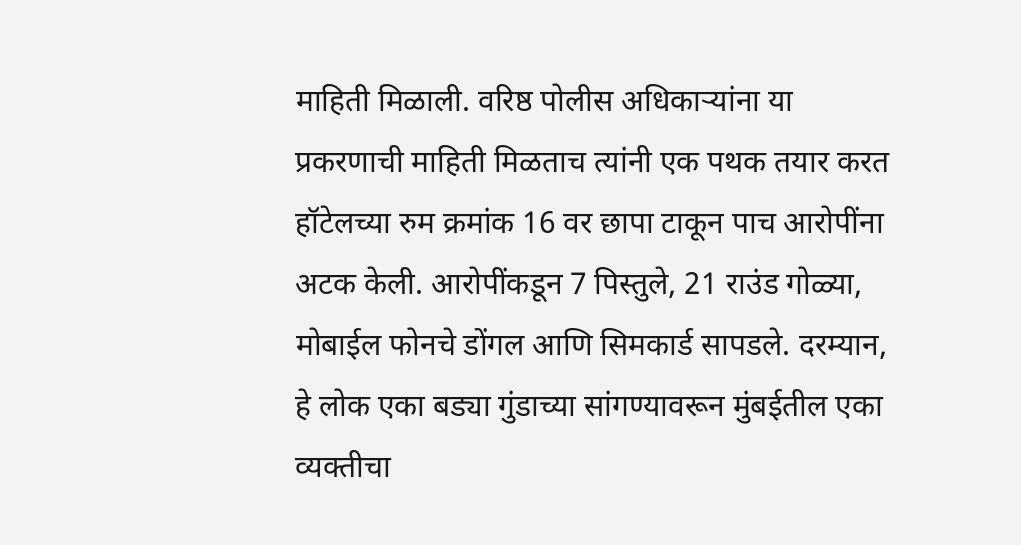माहिती मिळाली. वरिष्ठ पोलीस अधिकाऱ्यांना या प्रकरणाची माहिती मिळताच त्यांनी एक पथक तयार करत हॉटेलच्या रुम क्रमांक 16 वर छापा टाकून पाच आरोपींना अटक केली. आरोपींकडून 7 पिस्तुले, 21 राउंड गोळ्या, मोबाईल फोनचे डोंगल आणि सिमकार्ड सापडले. दरम्यान, हे लोक एका बड्या गुंडाच्या सांगण्यावरून मुंबईतील एका व्यक्तीचा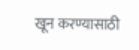खून करण्यासाठी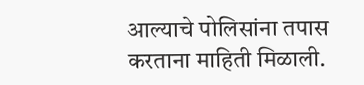आल्याचे पोलिसांना तपास करताना माहिती मिळाली.